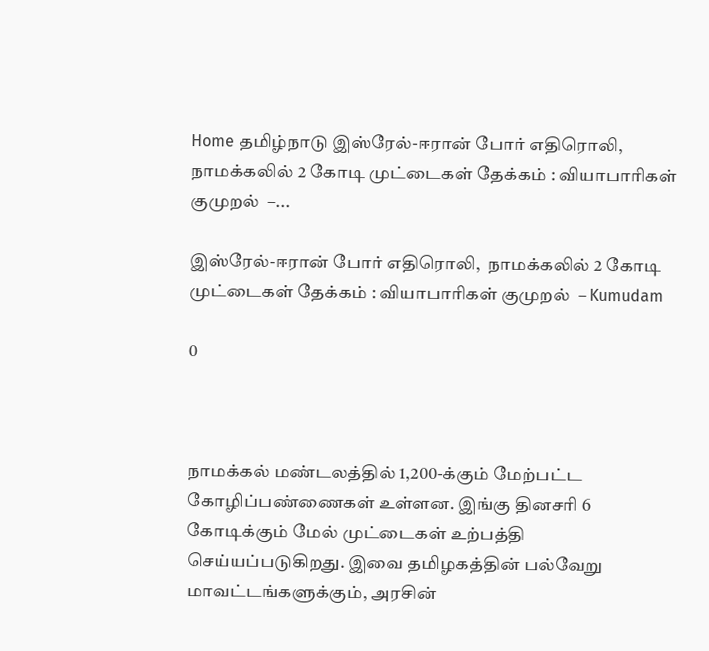Home தமிழ்நாடு இஸ்ரேல்-ஈரான் போர் எதிரொலி,  நாமக்கலில் 2 கோடி முட்டைகள் தேக்கம் : வியாபாரிகள் குமுறல்  –...

இஸ்ரேல்-ஈரான் போர் எதிரொலி,  நாமக்கலில் 2 கோடி முட்டைகள் தேக்கம் : வியாபாரிகள் குமுறல்  – Kumudam

0



நாமக்கல் மண்டலத்தில் 1,200-க்கும் மேற்பட்ட கோழிப்பண்ணைகள் உள்ளன. இங்கு தினசரி 6 கோடிக்கும் மேல் முட்டைகள் உற்பத்தி செய்யப்படுகிறது. இவை தமிழகத்தின் பல்வேறு மாவட்டங்களுக்கும், அரசின்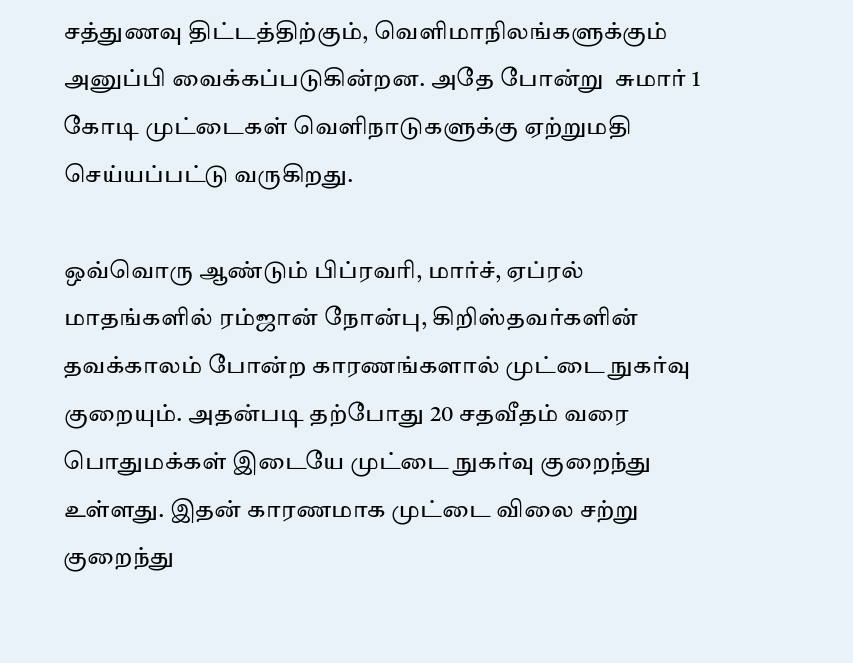சத்துணவு திட்டத்திற்கும், வெளிமாநிலங்களுக்கும் அனுப்பி வைக்கப்படுகின்றன. அதே போன்று  சுமார் 1 கோடி முட்டைகள் வெளிநாடுகளுக்கு ஏற்றுமதி செய்யப்பட்டு வருகிறது.

ஒவ்வொரு ஆண்டும் பிப்ரவரி, மார்ச், ஏப்ரல் மாதங்களில் ரம்ஜான் நோன்பு, கிறிஸ்தவர்களின் தவக்காலம் போன்ற காரணங்களால் முட்டை நுகர்வு குறையும். அதன்படி தற்போது 20 சதவீதம் வரை பொதுமக்கள் இடையே முட்டை நுகர்வு குறைந்து உள்ளது. இதன் காரணமாக முட்டை விலை சற்று குறைந்து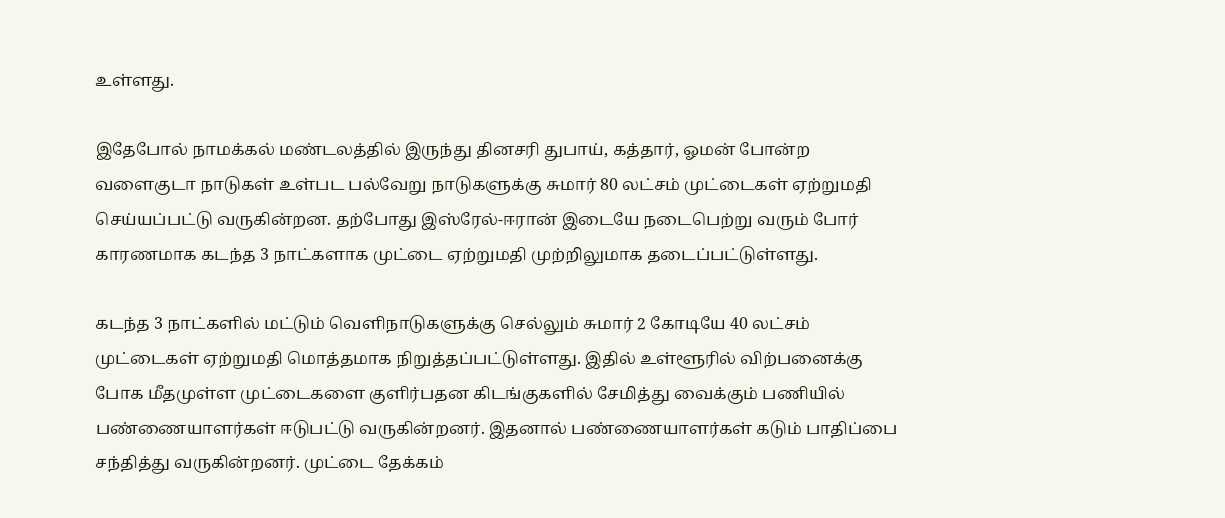உள்ளது.

இதேபோல் நாமக்கல் மண்டலத்தில் இருந்து தினசரி துபாய், கத்தார், ஓமன் போன்ற வளைகுடா நாடுகள் உள்பட பல்வேறு நாடுகளுக்கு சுமார் 80 லட்சம் முட்டைகள் ஏற்றுமதி செய்யப்பட்டு வருகின்றன. தற்போது இஸ்ரேல்-ஈரான் இடையே நடைபெற்று வரும் போர் காரணமாக கடந்த 3 நாட்களாக முட்டை ஏற்றுமதி முற்றிலுமாக தடைப்பட்டுள்ளது.

கடந்த 3 நாட்களில் மட்டும் வெளிநாடுகளுக்கு செல்லும் சுமார் 2 கோடியே 40 லட்சம் முட்டைகள் ஏற்றுமதி மொத்தமாக நிறுத்தப்பட்டுள்ளது. இதில் உள்ளூரில் விற்பனைக்கு  போக மீதமுள்ள முட்டைகளை குளிர்பதன கிடங்குகளில் சேமித்து வைக்கும் பணியில் பண்ணையாளர்கள் ஈடுபட்டு வருகின்றனர். இதனால் பண்ணையாளர்கள் கடும் பாதிப்பை சந்தித்து வருகின்றனர். முட்டை தேக்கம்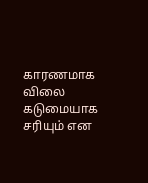காரணமாக விலை கடுமையாக சரியும் என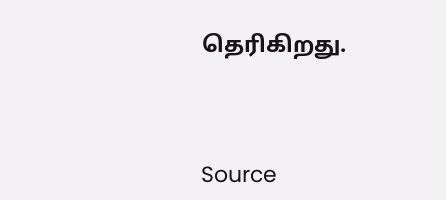தெரிகிறது.



Source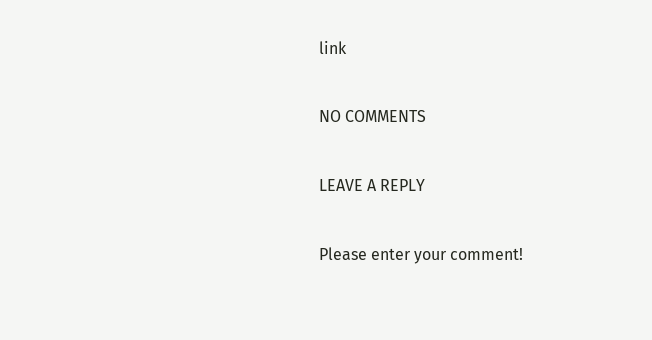link

NO COMMENTS

LEAVE A REPLY

Please enter your comment!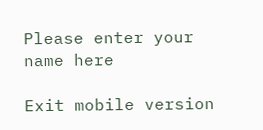Please enter your name here

Exit mobile version